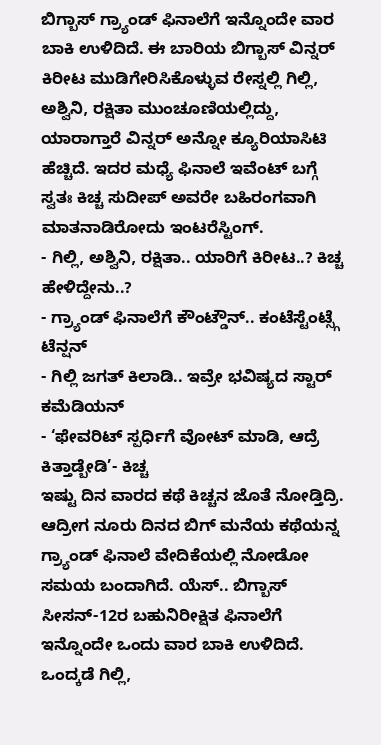ಬಿಗ್ಬಾಸ್ ಗ್ರ್ಯಾಂಡ್ ಫಿನಾಲೆಗೆ ಇನ್ನೊಂದೇ ವಾರ ಬಾಕಿ ಉಳಿದಿದೆ. ಈ ಬಾರಿಯ ಬಿಗ್ಬಾಸ್ ವಿನ್ನರ್ ಕಿರೀಟ ಮುಡಿಗೇರಿಸಿಕೊಳ್ಳುವ ರೇಸ್ನಲ್ಲಿ ಗಿಲ್ಲಿ, ಅಶ್ವಿನಿ, ರಕ್ಷಿತಾ ಮುಂಚೂಣಿಯಲ್ಲಿದ್ದು, ಯಾರಾಗ್ತಾರೆ ವಿನ್ನರ್ ಅನ್ನೋ ಕ್ಯೂರಿಯಾಸಿಟಿ ಹೆಚ್ಚಿದೆ. ಇದರ ಮಧ್ಯೆ ಫಿನಾಲೆ ಇವೆಂಟ್ ಬಗ್ಗೆ ಸ್ವತಃ ಕಿಚ್ಚ ಸುದೀಪ್ ಅವರೇ ಬಹಿರಂಗವಾಗಿ ಮಾತನಾಡಿರೋದು ಇಂಟರೆಸ್ಟಿಂಗ್.
- ಗಿಲ್ಲಿ, ಅಶ್ವಿನಿ, ರಕ್ಷಿತಾ.. ಯಾರಿಗೆ ಕಿರೀಟ..? ಕಿಚ್ಚ ಹೇಳಿದ್ದೇನು..?
- ಗ್ರ್ಯಾಂಡ್ ಫಿನಾಲೆಗೆ ಕೌಂಟ್ಡೌನ್.. ಕಂಟೆಸ್ಟೆಂಟ್ಸ್ಗೆ ಟೆನ್ಷನ್
- ಗಿಲ್ಲಿ ಜಗತ್ ಕಿಲಾಡಿ.. ಇವ್ರೇ ಭವಿಷ್ಯದ ಸ್ಟಾರ್ ಕಮೆಡಿಯನ್
- ‘ಫೇವರಿಟ್ ಸ್ಪರ್ಧಿಗೆ ವೋಟ್ ಮಾಡಿ, ಆದ್ರೆ ಕಿತ್ತಾಡ್ಬೇಡಿ’- ಕಿಚ್ಚ
ಇಷ್ಟು ದಿನ ವಾರದ ಕಥೆ ಕಿಚ್ಚನ ಜೊತೆ ನೋಡ್ತಿದ್ರಿ. ಆದ್ರೀಗ ನೂರು ದಿನದ ಬಿಗ್ ಮನೆಯ ಕಥೆಯನ್ನ ಗ್ರ್ಯಾಂಡ್ ಫಿನಾಲೆ ವೇದಿಕೆಯಲ್ಲಿ ನೋಡೋ ಸಮಯ ಬಂದಾಗಿದೆ. ಯೆಸ್.. ಬಿಗ್ಬಾಸ್ ಸೀಸನ್-12ರ ಬಹುನಿರೀಕ್ಷಿತ ಫಿನಾಲೆಗೆ ಇನ್ನೊಂದೇ ಒಂದು ವಾರ ಬಾಕಿ ಉಳಿದಿದೆ. ಒಂದ್ಕಡೆ ಗಿಲ್ಲಿ,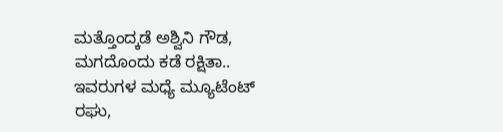ಮತ್ತೊಂದ್ಕಡೆ ಅಶ್ವಿನಿ ಗೌಡ, ಮಗದೊಂದು ಕಡೆ ರಕ್ಷಿತಾ.. ಇವರುಗಳ ಮಧ್ಯೆ ಮ್ಯೂಟೆಂಟ್ ರಘು,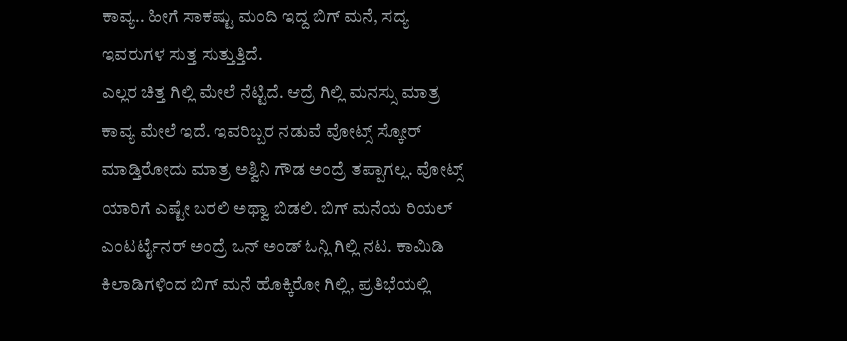ಕಾವ್ಯ.. ಹೀಗೆ ಸಾಕಷ್ಟು ಮಂದಿ ಇದ್ದ ಬಿಗ್ ಮನೆ, ಸದ್ಯ ಇವರುಗಳ ಸುತ್ತ ಸುತ್ತುತ್ತಿದೆ.
ಎಲ್ಲರ ಚಿತ್ತ ಗಿಲ್ಲಿ ಮೇಲೆ ನೆಟ್ಟಿದೆ. ಆದ್ರೆ ಗಿಲ್ಲಿ ಮನಸ್ಸು ಮಾತ್ರ ಕಾವ್ಯ ಮೇಲೆ ಇದೆ. ಇವರಿಬ್ಬರ ನಡುವೆ ವೋಟ್ಸ್ ಸ್ಕೋರ್ ಮಾಡ್ತಿರೋದು ಮಾತ್ರ ಅಶ್ವಿನಿ ಗೌಡ ಅಂದ್ರೆ ತಪ್ಪಾಗಲ್ಲ. ವೋಟ್ಸ್ ಯಾರಿಗೆ ಎಷ್ಟೇ ಬರಲಿ ಅಥ್ವಾ ಬಿಡಲಿ. ಬಿಗ್ ಮನೆಯ ರಿಯಲ್ ಎಂಟರ್ಟೈನರ್ ಅಂದ್ರೆ ಒನ್ ಅಂಡ್ ಓನ್ಲಿ ಗಿಲ್ಲಿ ನಟ. ಕಾಮಿಡಿ ಕಿಲಾಡಿಗಳಿಂದ ಬಿಗ್ ಮನೆ ಹೊಕ್ಕಿರೋ ಗಿಲ್ಲಿ, ಪ್ರತಿಭೆಯಲ್ಲಿ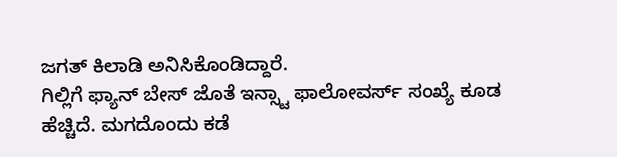ಜಗತ್ ಕಿಲಾಡಿ ಅನಿಸಿಕೊಂಡಿದ್ದಾರೆ.
ಗಿಲ್ಲಿಗೆ ಫ್ಯಾನ್ ಬೇಸ್ ಜೊತೆ ಇನ್ಸ್ಟಾ ಫಾಲೋವರ್ಸ್ ಸಂಖ್ಯೆ ಕೂಡ ಹೆಚ್ಚಿದೆ. ಮಗದೊಂದು ಕಡೆ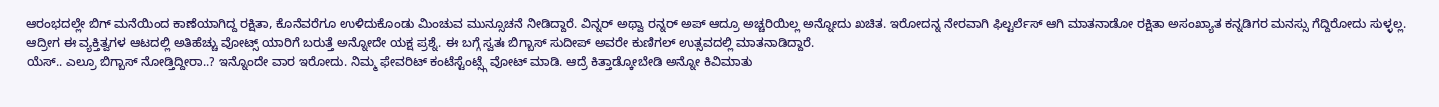ಆರಂಭದಲ್ಲೇ ಬಿಗ್ ಮನೆಯಿಂದ ಕಾಣೆಯಾಗಿದ್ದ ರಕ್ಷಿತಾ, ಕೊನೆವರೆಗೂ ಉಳಿದುಕೊಂಡು ಮಿಂಚುವ ಮುನ್ಸೂಚನೆ ನೀಡಿದ್ದಾರೆ. ವಿನ್ನರ್ ಅಥ್ವಾ ರನ್ನರ್ ಅಪ್ ಆದ್ರೂ ಅಚ್ಚರಿಯಿಲ್ಲ ಅನ್ನೋದು ಖಚಿತ. ಇರೋದನ್ನ ನೇರವಾಗಿ ಫಿಲ್ಟರ್ಲೆಸ್ ಆಗಿ ಮಾತನಾಡೋ ರಕ್ಷಿತಾ ಅಸಂಖ್ಯಾತ ಕನ್ನಡಿಗರ ಮನಸ್ಸು ಗೆದ್ದಿರೋದು ಸುಳ್ಳಲ್ಲ. ಆದ್ರೀಗ ಈ ವ್ಯಕ್ತಿತ್ವಗಳ ಆಟದಲ್ಲಿ ಅತಿಹೆಚ್ಚು ವೋಟ್ಸ್ ಯಾರಿಗೆ ಬರುತ್ತೆ ಅನ್ನೋದೇ ಯಕ್ಷ ಪ್ರಶ್ನೆ. ಈ ಬಗ್ಗೆ ಸ್ವತಃ ಬಿಗ್ಬಾಸ್ ಸುದೀಪ್ ಅವರೇ ಕುಣಿಗಲ್ ಉತ್ಸವದಲ್ಲಿ ಮಾತನಾಡಿದ್ದಾರೆ.
ಯೆಸ್.. ಎಲ್ರೂ ಬಿಗ್ಬಾಸ್ ನೋಡ್ತಿದ್ದೀರಾ..? ಇನ್ನೊಂದೇ ವಾರ ಇರೋದು. ನಿಮ್ಮ ಫೇವರಿಟ್ ಕಂಟೆಸ್ಟೆಂಟ್ಸ್ಗೆ ವೋಟ್ ಮಾಡಿ. ಆದ್ರೆ ಕಿತ್ತಾಡ್ಕೋಬೇಡಿ ಅನ್ನೋ ಕಿವಿಮಾತು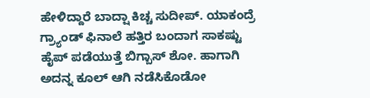ಹೇಳಿದ್ದಾರೆ ಬಾದ್ಷಾ ಕಿಚ್ಚ ಸುದೀಪ್. ಯಾಕಂದ್ರೆ ಗ್ರ್ಯಾಂಡ್ ಫಿನಾಲೆ ಹತ್ತಿರ ಬಂದಾಗ ಸಾಕಷ್ಟು ಹೈಪ್ ಪಡೆಯುತ್ತೆ ಬಿಗ್ಬಾಸ್ ಶೋ. ಹಾಗಾಗಿ ಅದನ್ನ ಕೂಲ್ ಆಗಿ ನಡೆಸಿಕೊಡೋ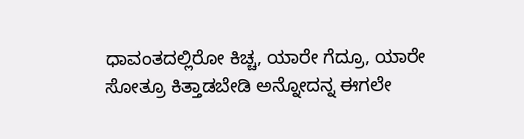ಧಾವಂತದಲ್ಲಿರೋ ಕಿಚ್ಚ, ಯಾರೇ ಗೆದ್ರೂ, ಯಾರೇ ಸೋತ್ರೂ ಕಿತ್ತಾಡಬೇಡಿ ಅನ್ನೋದನ್ನ ಈಗಲೇ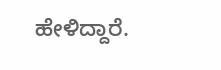ಹೇಳಿದ್ದಾರೆ.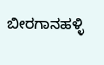ಬೀರಗಾನಹಳ್ಳಿ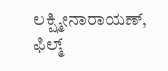ಲಕ್ಷ್ಮೀನಾರಾಯಣ್, ಫಿಲ್ಮ್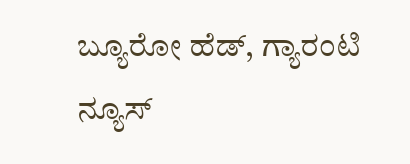ಬ್ಯೂರೋ ಹೆಡ್, ಗ್ಯಾರಂಟಿ ನ್ಯೂಸ್